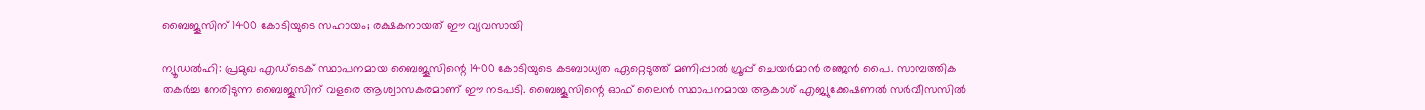ബൈജൂസിന് 1400 കോടിയുടെ സഹായം; രക്ഷകനായത് ഈ വ്യവസായി

ന്യൂഡൽഹി: പ്രമുഖ എഡ്‌ടെക് സ്ഥാപനമായ ബൈജൂസിന്റെ 1400 കോടിയുടെ കടബാധ്യത ഏറ്റെടുത്ത് മണിപ്പാൽ ഗ്രൂപ്പ് ചെയർമാൻ രഞ്ജൻ പൈ. സാമ്പത്തിക തകർച്ച നേരിടുന്ന ബൈജൂസിന് വളരെ ആശ്വാസകരമാണ് ഈ നടപടി. ബൈജൂസിന്റെ ഓഫ് ലൈൻ സ്ഥാപനമായ ആകാശ് എജ്യുക്കേഷണൽ സർവീസസിൽ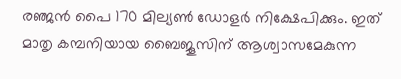രഞ്ജൻ പൈ 170 മില്യൺ ഡോളർ നിക്ഷേപിക്കും. ഇത് മാതൃ കമ്പനിയായ ബൈജൂസിന് ആശ്വാസമേകുന്ന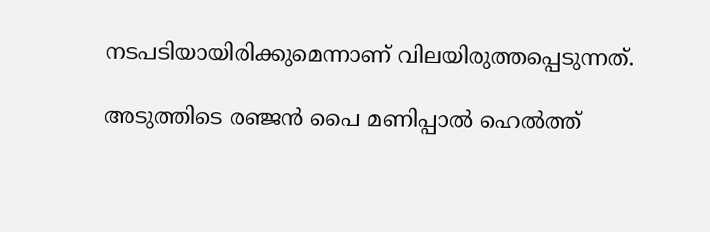നടപടിയായിരിക്കുമെന്നാണ് വിലയിരുത്തപ്പെടുന്നത്.

അടുത്തിടെ രഞ്ജൻ പൈ മണിപ്പാൽ ഹെൽത്ത്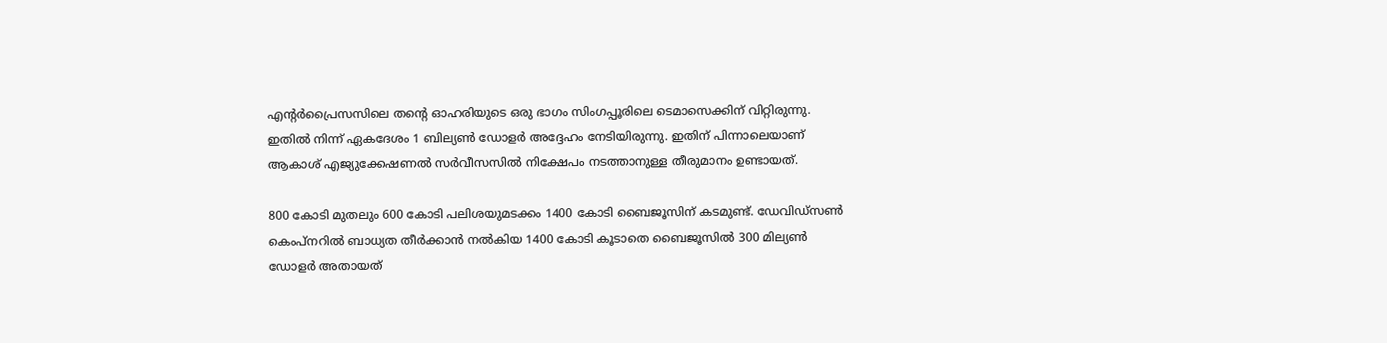എന്റർപ്രൈസസിലെ തന്റെ ഓഹരിയുടെ ഒരു ഭാഗം സിംഗപ്പൂരിലെ ടെമാസെക്കിന് വിറ്റിരുന്നു. ഇതിൽ നിന്ന് ഏകദേശം 1 ബില്യൺ ഡോളർ അദ്ദേഹം നേടിയിരുന്നു. ഇതിന് പിന്നാലെയാണ് ആകാശ് എജ്യുക്കേഷണൽ സർവീസസിൽ നിക്ഷേപം നടത്താനുള്ള തീരുമാനം ഉണ്ടായത്.

800 കോടി മുതലും 600 കോടി പലിശയുമടക്കം 1400 കോടി ബൈജൂസിന് കടമുണ്ട്. ഡേവിഡ്സൺ കെംപ്നറിൽ ബാധ്യത തീർക്കാൻ നൽകിയ 1400 കോടി കൂടാതെ ബൈജൂസിൽ 300 മില്യൺ ഡോളർ അതായത്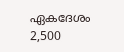ഏകദേശം 2,500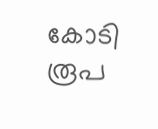കോടി രൂപ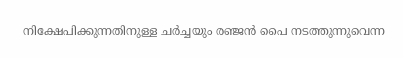നിക്ഷേപിക്കുന്നതിനുള്ള ചർച്ചയും രഞ്ജൻ പൈ നടത്തുന്നുവെന്ന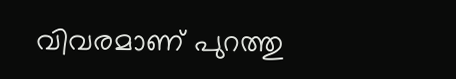വിവരമാണ് പുറത്തു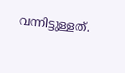വന്നിട്ടുള്ളത്.